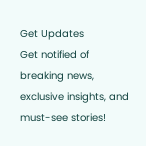Get Updates
Get notified of breaking news, exclusive insights, and must-see stories!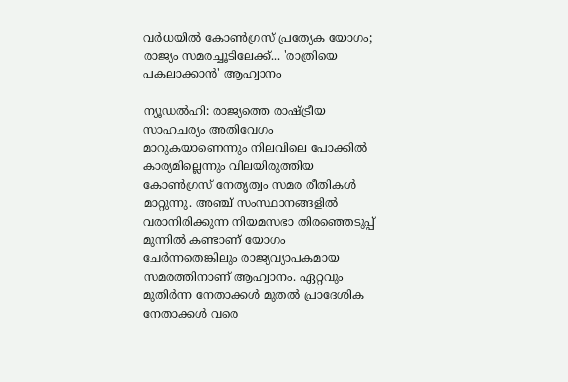വര്‍ധയില്‍ കോണ്‍ഗ്രസ് പ്രത്യേക യോഗം; രാജ്യം സമരച്ചൂടിലേക്ക്... 'രാത്രിയെ പകലാക്കാന്‍' ആഹ്വാനം

ന്യൂഡല്‍ഹി: രാജ്യത്തെ രാഷ്ട്രീയ സാഹചര്യം അതിവേഗം മാറുകയാണെന്നും നിലവിലെ പോക്കില്‍ കാര്യമില്ലെന്നും വിലയിരുത്തിയ കോണ്‍ഗ്രസ് നേതൃത്വം സമര രീതികള്‍ മാറ്റുന്നു. അഞ്ച് സംസ്ഥാനങ്ങളില്‍ വരാനിരിക്കുന്ന നിയമസഭാ തിരഞ്ഞെടുപ്പ് മുന്നില്‍ കണ്ടാണ് യോഗം ചേര്‍ന്നതെങ്കിലും രാജ്യവ്യാപകമായ സമരത്തിനാണ് ആഹ്വാനം. ഏറ്റവും മുതിര്‍ന്ന നേതാക്കള്‍ മുതല്‍ പ്രാദേശിക നേതാക്കള്‍ വരെ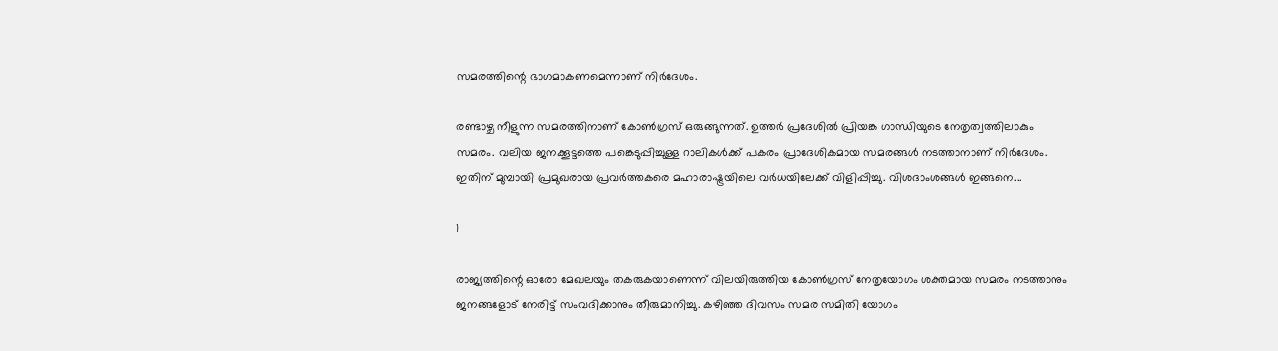സമരത്തിന്റെ ഭാഗമാകണമെന്നാണ് നിര്‍ദേശം.

രണ്ടാഴ്ച നീളുന്ന സമരത്തിനാണ് കോണ്‍ഗ്രസ് ഒരുങ്ങുന്നത്. ഉത്തര്‍ പ്രദേശില്‍ പ്രിയങ്ക ഗാന്ധിയുടെ നേതൃത്വത്തിലാകും സമരം. വലിയ ജനക്കൂട്ടത്തെ പങ്കെടുപ്പിച്ചുള്ള റാലികള്‍ക്ക് പകരം പ്രാദേശികമായ സമരങ്ങള്‍ നടത്താനാണ് നിര്‍ദേശം. ഇതിന് മുമ്പായി പ്രമുഖരായ പ്രവര്‍ത്തകരെ മഹാരാഷ്ട്രയിലെ വര്‍ധയിലേക്ക് വിളിപ്പിച്ചു. വിശദാംശങ്ങള്‍ ഇങ്ങനെ...

1

രാജ്യത്തിന്റെ ഓരോ മേഖലയും തകരുകയാണെന്ന് വിലയിരുത്തിയ കോണ്‍ഗ്രസ് നേതൃയോഗം ശക്തമായ സമരം നടത്താനും ജനങ്ങളോട് നേരിട്ട് സംവദിക്കാനും തീരുമാനിച്ചു. കഴിഞ്ഞ ദിവസം സമര സമിതി യോഗം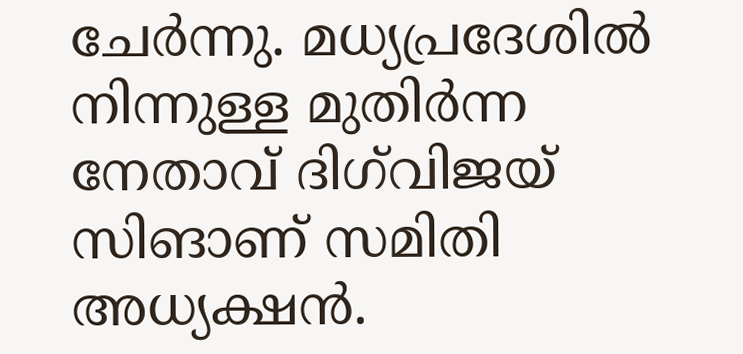ചേര്‍ന്നു. മധ്യപ്രദേശില്‍ നിന്നുള്ള മുതിര്‍ന്ന നേതാവ് ദിഗ്‌വിജയ് സിങാണ് സമിതി അധ്യക്ഷന്‍.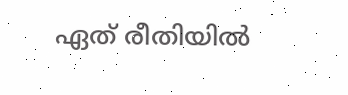ഏത് രീതിയില്‍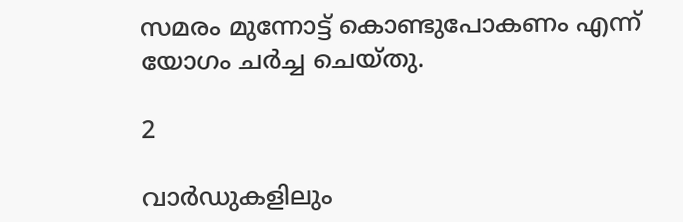സമരം മുന്നോട്ട് കൊണ്ടുപോകണം എന്ന് യോഗം ചര്‍ച്ച ചെയ്തു.

2

വാര്‍ഡുകളിലും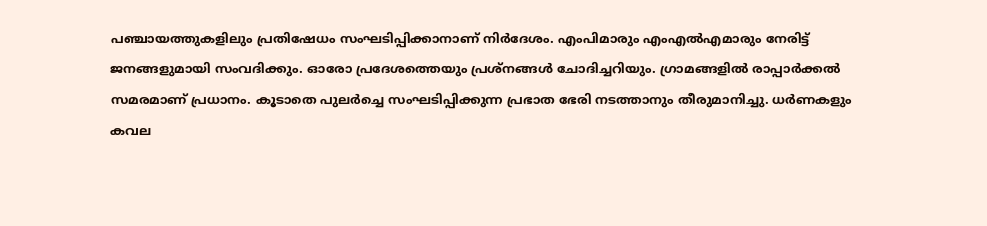പഞ്ചായത്തുകളിലും പ്രതിഷേധം സംഘടിപ്പിക്കാനാണ് നിര്‍ദേശം. എംപിമാരും എംഎല്‍എമാരും നേരിട്ട് ജനങ്ങളുമായി സംവദിക്കും. ഓരോ പ്രദേശത്തെയും പ്രശ്‌നങ്ങള്‍ ചോദിച്ചറിയും. ഗ്രാമങ്ങളില്‍ രാപ്പാര്‍ക്കല്‍ സമരമാണ് പ്രധാനം. കൂടാതെ പുലര്‍ച്ചെ സംഘടിപ്പിക്കുന്ന പ്രഭാത ഭേരി നടത്താനും തീരുമാനിച്ചു. ധര്‍ണകളും കവല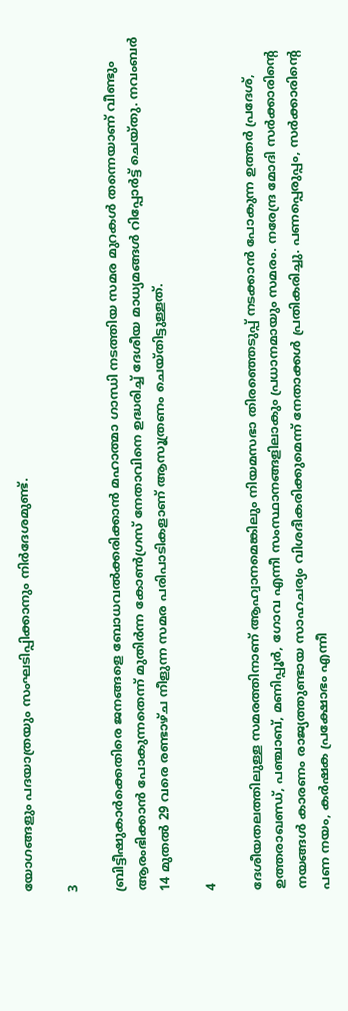യോഗങ്ങളും പദയാത്രയും സംഘടിപ്പിക്കാനും നിര്‍ദേശമുണ്ട്.

3

ബ്രിട്ടീഷുകാര്‍ക്കെതിരെ ജനങ്ങളെ ബോധവല്‍ക്കരിക്കാന്‍ മഹാത്മാ ഗാന്ധി നടത്തിയ സമര മുറകള്‍ തന്നെയാണ് വീണ്ടും ആരംഭിക്കാന്‍ പോകുന്നതെന്ന് മുതിര്‍ന്ന കോണ്‍ഗ്രസ് നേതാവിനെ ഉദ്ധരിച്ച് ദേശീയ മാധ്യമങ്ങള്‍ റിപ്പോര്‍ട്ട് ചെയ്തു. നവംബര്‍ 14 മുതല്‍ 29 വരെ രണ്ടാഴ്ച നീളുന്ന സമര പരിപാടികളാണ് ആസൂത്രണം ചെയ്തിട്ടുള്ളത്.

4

ദേശീയതലത്തിലുള്ള സമരത്തിനാണ് ആഹ്വാനമെങ്കിലും നിയമസഭാ തിരഞ്ഞെടുപ്പ് നടക്കാന്‍ പോകുന്ന ഉത്തര്‍ പ്രദേശ്, ഉത്തരാഖണ്ഡ്, പഞ്ചാബ്, മണിപ്പൂര്‍, ഗോവ എന്നീ സംസ്ഥാനങ്ങളിലാകും പ്രധാനമായും സമരം. നരേന്ദ്ര മോദി സര്‍ക്കാരിന്റെ നയങ്ങള്‍ കാരണം രാജ്യത്തുണ്ടായ സാഹചര്യം വിശദീകരിക്കുമെന്ന് നേതാക്കള്‍ പ്രതികരിച്ചു. പണപ്പെരുപ്പം, സര്‍ക്കാരിന്റെ പണ നയം, കര്‍ഷക പ്രക്ഷോഭം എന്നീ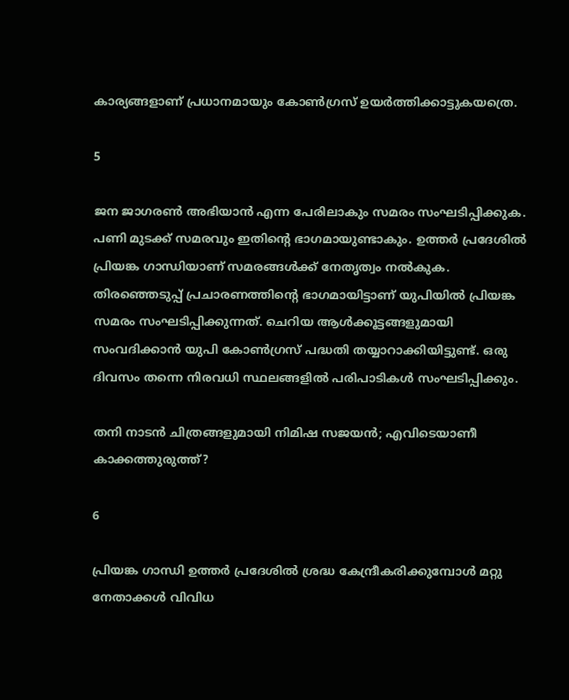കാര്യങ്ങളാണ് പ്രധാനമായും കോണ്‍ഗ്രസ് ഉയര്‍ത്തിക്കാട്ടുകയത്രെ.

5

ജന ജാഗരണ്‍ അഭിയാന്‍ എന്ന പേരിലാകും സമരം സംഘടിപ്പിക്കുക. പണി മുടക്ക് സമരവും ഇതിന്റെ ഭാഗമായുണ്ടാകും. ഉത്തര്‍ പ്രദേശില്‍ പ്രിയങ്ക ഗാന്ധിയാണ് സമരങ്ങള്‍ക്ക് നേതൃത്വം നല്‍കുക. തിരഞ്ഞെടുപ്പ് പ്രചാരണത്തിന്റെ ഭാഗമായിട്ടാണ് യുപിയില്‍ പ്രിയങ്ക സമരം സംഘടിപ്പിക്കുന്നത്. ചെറിയ ആള്‍ക്കൂട്ടങ്ങളുമായി സംവദിക്കാന്‍ യുപി കോണ്‍ഗ്രസ് പദ്ധതി തയ്യാറാക്കിയിട്ടുണ്ട്. ഒരു ദിവസം തന്നെ നിരവധി സ്ഥലങ്ങളില്‍ പരിപാടികള്‍ സംഘടിപ്പിക്കും.

തനി നാടന്‍ ചിത്രങ്ങളുമായി നിമിഷ സജയന്‍; എവിടെയാണീ കാക്കത്തുരുത്ത്?

6

പ്രിയങ്ക ഗാന്ധി ഉത്തര്‍ പ്രദേശില്‍ ശ്രദ്ധ കേന്ദ്രീകരിക്കുമ്പോള്‍ മറ്റു നേതാക്കള്‍ വിവിധ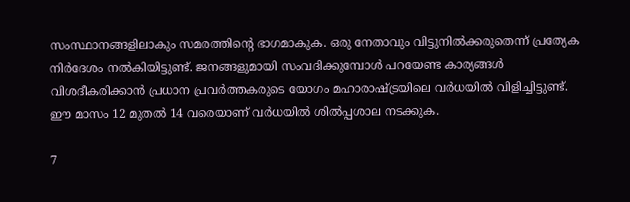സംസ്ഥാനങ്ങളിലാകും സമരത്തിന്റെ ഭാഗമാകുക. ഒരു നേതാവും വിട്ടുനില്‍ക്കരുതെന്ന് പ്രത്യേക നിര്‍ദേശം നല്‍കിയിട്ടുണ്ട്. ജനങ്ങളുമായി സംവദിക്കുമ്പോള്‍ പറയേണ്ട കാര്യങ്ങള്‍ വിശദീകരിക്കാന്‍ പ്രധാന പ്രവര്‍ത്തകരുടെ യോഗം മഹാരാഷ്ട്രയിലെ വര്‍ധയില്‍ വിളിച്ചിട്ടുണ്ട്. ഈ മാസം 12 മുതല്‍ 14 വരെയാണ് വര്‍ധയില്‍ ശില്‍പ്പശാല നടക്കുക.

7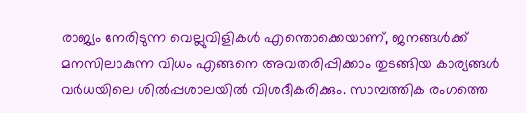രാജ്യം നേരിടുന്ന വെല്ലുവിളികള്‍ എന്തൊക്കെയാണ്, ജനങ്ങള്‍ക്ക് മനസിലാകുന്ന വിധം എങ്ങനെ അവതരിപ്പിക്കാം തുടങ്ങിയ കാര്യങ്ങള്‍ വര്‍ധയിലെ ശില്‍പ്പശാലയില്‍ വിശദീകരിക്കും. സാമ്പത്തിക രംഗത്തെ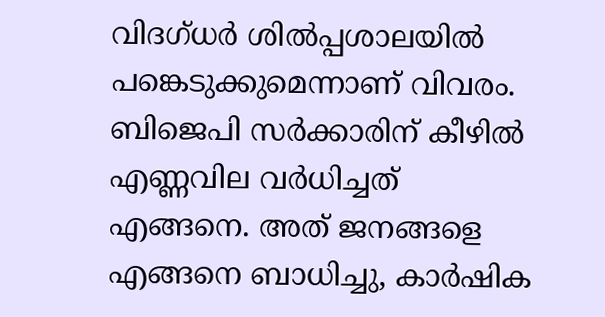വിദഗ്ധര്‍ ശില്‍പ്പശാലയില്‍ പങ്കെടുക്കുമെന്നാണ് വിവരം. ബിജെപി സര്‍ക്കാരിന് കീഴില്‍ എണ്ണവില വര്‍ധിച്ചത് എങ്ങനെ. അത് ജനങ്ങളെ എങ്ങനെ ബാധിച്ചു, കാര്‍ഷിക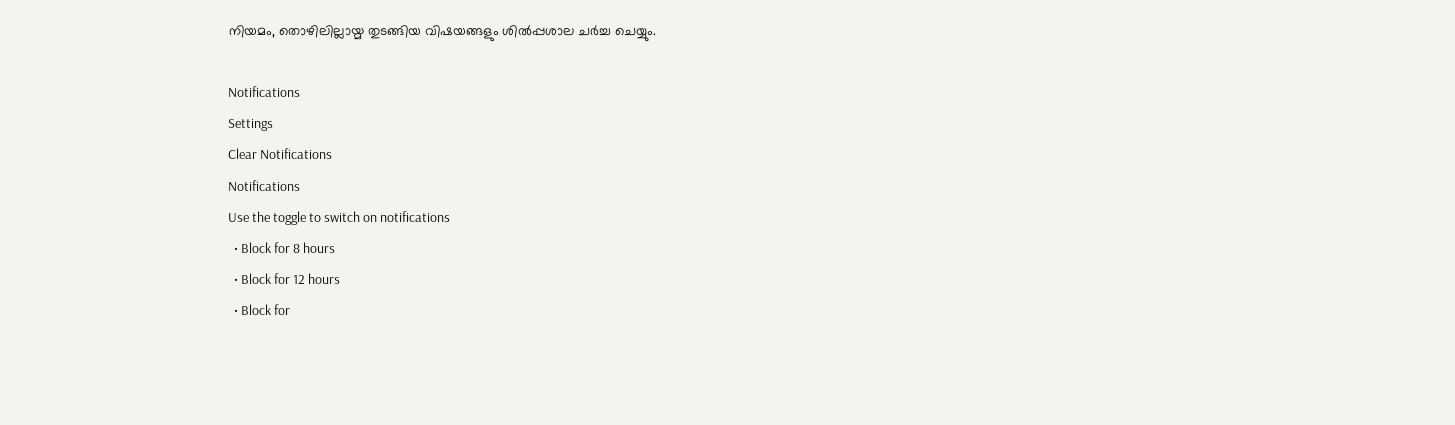നിയമം, തൊഴിലില്ലായ്മ തുടങ്ങിയ വിഷയങ്ങളും ശില്‍പ്പശാല ചര്‍ച്ച ചെയ്യും.

Notifications
Settings
Clear Notifications
Notifications
Use the toggle to switch on notifications
  • Block for 8 hours
  • Block for 12 hours
  • Block for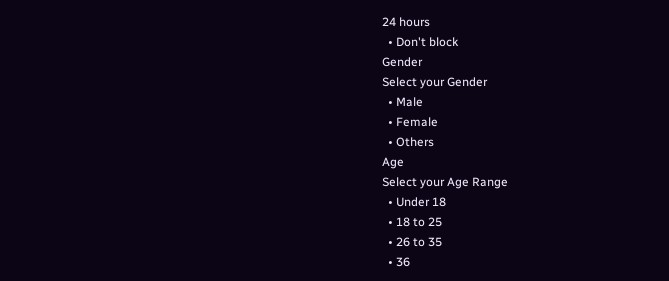24 hours
  • Don't block
Gender
Select your Gender
  • Male
  • Female
  • Others
Age
Select your Age Range
  • Under 18
  • 18 to 25
  • 26 to 35
  • 36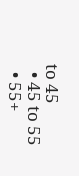to 45
  • 45 to 55
  • 55+